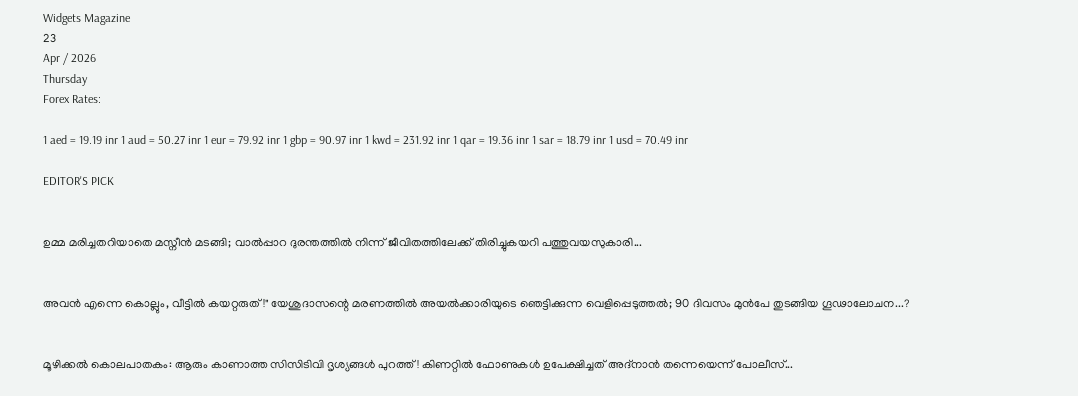Widgets Magazine
23
Apr / 2026
Thursday
Forex Rates:

1 aed = 19.19 inr 1 aud = 50.27 inr 1 eur = 79.92 inr 1 gbp = 90.97 inr 1 kwd = 231.92 inr 1 qar = 19.36 inr 1 sar = 18.79 inr 1 usd = 70.49 inr

EDITOR'S PICK


ഉമ്മ മരിച്ചതറിയാതെ മസ്നീൻ മടങ്ങി; വാൽപ്പാറ ദുരന്തത്തിൽ നിന്ന് ജീവിതത്തിലേക്ക് തിരിച്ചുകയറി പത്തുവയസുകാരി...


അവൻ എന്നെ കൊല്ലും, വീട്ടിൽ കയറ്റരുത്!" യേശുദാസന്റെ മരണത്തിൽ അയൽക്കാരിയുടെ ഞെട്ടിക്കുന്ന വെളിപ്പെടുത്തൽ; 90 ദിവസം മുൻപേ തുടങ്ങിയ ഗൂഢാലോചന...?


മൂഴിക്കൽ കൊലപാതകം: ആരും കാണാത്ത സിസിടിവി ദൃശ്യങ്ങൾ പുറത്ത്! കിണറ്റിൽ ഫോണുകൾ ഉപേക്ഷിച്ചത് അദ്‌നാൻ തന്നെയെന്ന് പോലീസ്...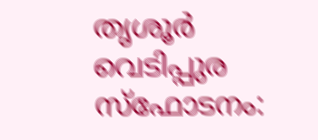തൃശൂർ വെടിപ്പുര സ്ഫോടനം: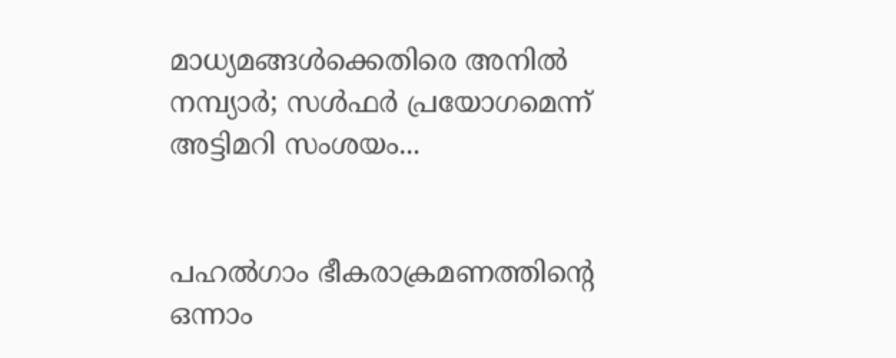മാധ്യമങ്ങൾക്കെതിരെ അനിൽ നമ്പ്യാർ; സൾഫർ പ്രയോഗമെന്ന് അട്ടിമറി സംശയം...


പഹൽഗാം ഭീകരാക്രമണത്തിന്റെ ഒന്നാം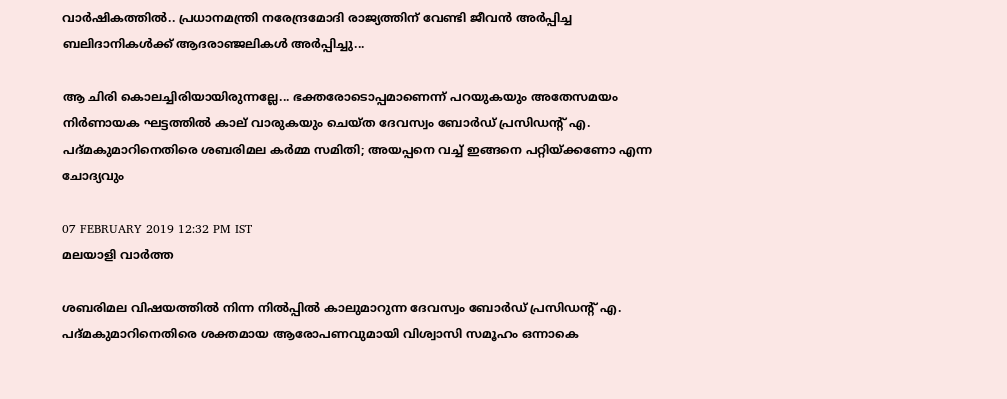വാർഷികത്തിൽ.. പ്രധാനമന്ത്രി നരേന്ദ്രമോദി രാജ്യത്തിന് വേണ്ടി ജീവൻ അർപ്പിച്ച ബലിദാനികൾക്ക് ആദരാഞ്ജലികൾ അ‍ർപ്പിച്ചു...

ആ ചിരി കൊലച്ചിരിയായിരുന്നല്ലേ... ഭക്തരോടൊപ്പമാണെന്ന് പറയുകയും അതേസമയം നിര്‍ണായക ഘട്ടത്തില്‍ കാല് വാരുകയും ചെയ്ത ദേവസ്വം ബോര്‍ഡ് പ്രസിഡന്റ് എ. പദ്മകുമാറിനെതിരെ ശബരിമല കര്‍മ്മ സമിതി; അയപ്പനെ വച്ച് ഇങ്ങനെ പറ്റിയ്ക്കണോ എന്ന ചോദ്യവും

07 FEBRUARY 2019 12:32 PM IST
മലയാളി വാര്‍ത്ത

ശബരിമല വിഷയത്തില്‍ നിന്ന നില്‍പ്പില്‍ കാലുമാറുന്ന ദേവസ്വം ബോര്‍ഡ് പ്രസിഡന്റ് എ. പദ്മകുമാറിനെതിരെ ശക്തമായ ആരോപണവുമായി വിശ്വാസി സമൂഹം ഒന്നാകെ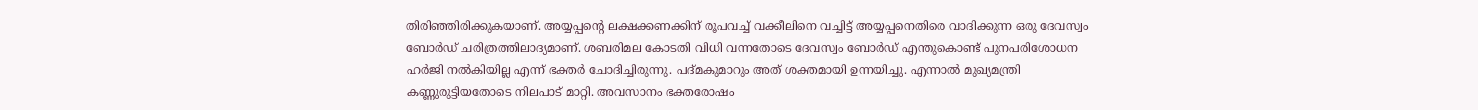തിരിഞ്ഞിരിക്കുകയാണ്. അയ്യപ്പന്റെ ലക്ഷക്കണക്കിന് രൂപവച്ച് വക്കീലിനെ വച്ചിട്ട് അയ്യപ്പനെതിരെ വാദിക്കുന്ന ഒരു ദേവസ്വം ബോര്‍ഡ് ചരിത്രത്തിലാദ്യമാണ്. ശബരിമല കോടതി വിധി വന്നതോടെ ദേവസ്വം ബോര്‍ഡ് എന്തുകൊണ്ട് പുനപരിശോധന ഹര്‍ജി നല്‍കിയില്ല എന്ന് ഭക്തര്‍ ചോദിച്ചിരുന്നു. പദ്മകുമാറും അത് ശക്തമായി ഉന്നയിച്ചു. എന്നാല്‍ മുഖ്യമന്ത്രി കണ്ണുരുട്ടിയതോടെ നിലപാട് മാറ്റി. അവസാനം ഭക്തരോഷം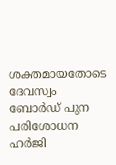ശക്തമായതോടെ ദേവസ്വം ബോര്‍ഡ് പുന പരിശോധന ഹര്‍ജി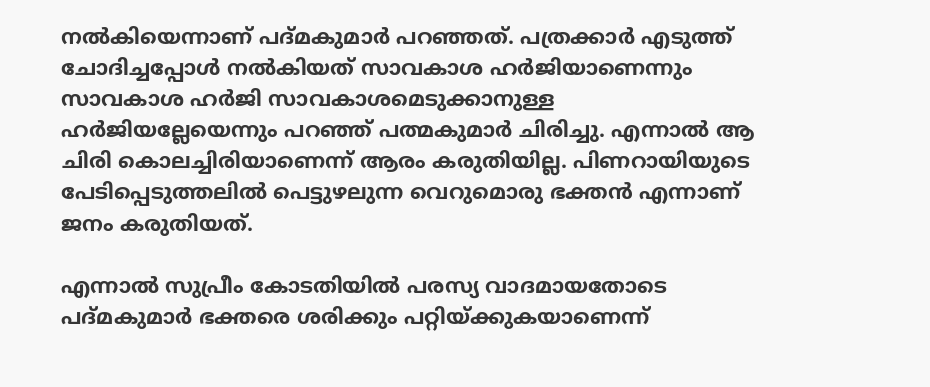നല്‍കിയെന്നാണ് പദ്മകുമാര്‍ പറഞ്ഞത്. പത്രക്കാര്‍ എടുത്ത് ചോദിച്ചപ്പോള്‍ നല്‍കിയത് സാവകാശ ഹര്‍ജിയാണെന്നും സാവകാശ ഹര്‍ജി സാവകാശമെടുക്കാനുള്ള ഹര്‍ജിയല്ലേയെന്നും പറഞ്ഞ് പത്മകുമാര്‍ ചിരിച്ചു. എന്നാല്‍ ആ ചിരി കൊലച്ചിരിയാണെന്ന് ആരം കരുതിയില്ല. പിണറായിയുടെ പേടിപ്പെടുത്തലില്‍ പെട്ടുഴലുന്ന വെറുമൊരു ഭക്തന്‍ എന്നാണ് ജനം കരുതിയത്.

എന്നാല്‍ സുപ്രീം കോടതിയില്‍ പരസ്യ വാദമായതോടെ പദ്മകുമാര്‍ ഭക്തരെ ശരിക്കും പറ്റിയ്ക്കുകയാണെന്ന്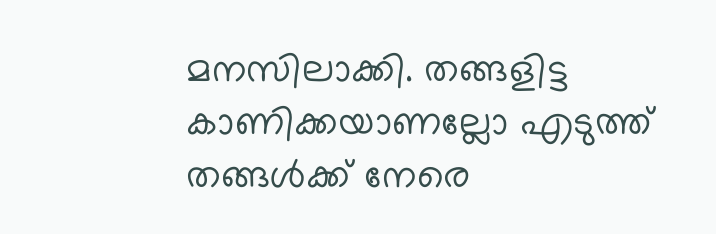മനസിലാക്കി. തങ്ങളിട്ട കാണിക്കയാണല്ലോ എടുത്ത് തങ്ങള്‍ക്ക് നേരെ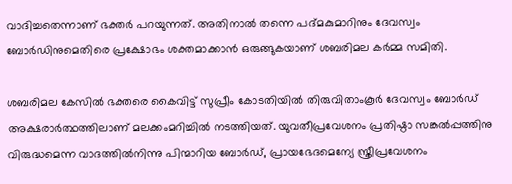വാദിച്ചതെന്നാണ് ഭക്തര്‍ പറയുന്നത്. അതിനാല്‍ തന്നെ പദ്മകുമാറിനും ദേവസ്വം ബോര്‍ഡിനുമെതിരെ പ്രക്ഷോഭം ശക്തമാക്കാന്‍ ഒരുങ്ങുകയാണ് ശബരിമല കര്‍മ്മ സമിതി.

ശബരിമല കേസില്‍ ഭക്തരെ കൈവിട്ട് സുപ്രീം കോടതിയില്‍ തിരുവിതാംകൂര്‍ ദേവസ്വം ബോര്‍ഡ് അക്ഷരാര്‍ത്ഥത്തിലാണ് മലക്കംമറിച്ചില്‍ നടത്തിയത്. യുവതീപ്രവേശനം പ്രതിഷ്ഠാ സങ്കല്‍പ്പത്തിനു വിരുദ്ധമെന്ന വാദത്തില്‍നിന്നു പിന്മാറിയ ബോര്‍ഡ്, പ്രായഭേദമെന്യേ സ്ത്രീപ്രവേശനം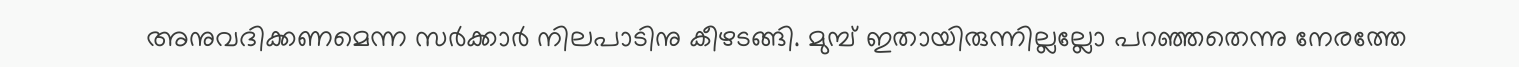അനുവദിക്കണമെന്ന സര്‍ക്കാര്‍ നിലപാടിനു കീഴടങ്ങി. മുമ്പ് ഇതായിരുന്നില്ലല്ലോ പറഞ്ഞതെന്നു നേരത്തേ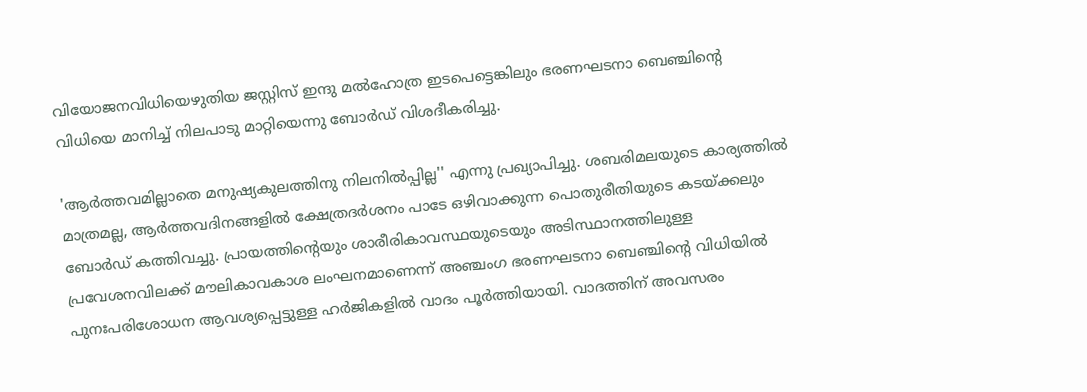വിയോജനവിധിയെഴുതിയ ജസ്റ്റിസ് ഇന്ദു മല്‍ഹോത്ര ഇടപെട്ടെങ്കിലും ഭരണഘടനാ ബെഞ്ചിന്റെ വിധിയെ മാനിച്ച് നിലപാടു മാറ്റിയെന്നു ബോര്‍ഡ് വിശദീകരിച്ചു.

'ആര്‍ത്തവമില്ലാതെ മനുഷ്യകുലത്തിനു നിലനില്‍പ്പില്ല'' എന്നു പ്രഖ്യാപിച്ചു. ശബരിമലയുടെ കാര്യത്തില്‍ മാത്രമല്ല, ആര്‍ത്തവദിനങ്ങളില്‍ ക്ഷേത്രദര്‍ശനം പാടേ ഒഴിവാക്കുന്ന പൊതുരീതിയുടെ കടയ്ക്കലും ബോര്‍ഡ് കത്തിവച്ചു. പ്രായത്തിന്റെയും ശാരീരികാവസ്ഥയുടെയും അടിസ്ഥാനത്തിലുള്ള പ്രവേശനവിലക്ക് മൗലികാവകാശ ലംഘനമാണെന്ന് അഞ്ചംഗ ഭരണഘടനാ ബെഞ്ചിന്റെ വിധിയില്‍ പുനഃപരിശോധന ആവശ്യപ്പെട്ടുള്ള ഹര്‍ജികളില്‍ വാദം പൂര്‍ത്തിയായി. വാദത്തിന് അവസരം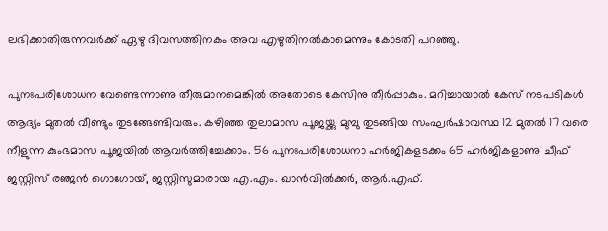ലഭിക്കാതിരുന്നവര്‍ക്ക് ഏഴു ദിവസത്തിനകം അവ എഴുതിനല്‍കാമെന്നും കോടതി പറഞ്ഞു.

പുനഃപരിശോധന വേണ്ടെന്നാണു തീരുമാനമെങ്കില്‍ അതോടെ കേസിനു തീര്‍പ്പാകും. മറിച്ചായാല്‍ കേസ് നടപടികള്‍ ആദ്യം മുതല്‍ വീണ്ടും തുടങ്ങേണ്ടിവരും. കഴിഞ്ഞ തുലാമാസ പൂജയ്ക്കു മുമ്പു തുടങ്ങിയ സംഘര്‍ഷാവസ്ഥ 12 മുതല്‍ 17 വരെ നീളുന്ന കുംഭമാസ പൂജയില്‍ ആവര്‍ത്തിച്ചേക്കാം. 56 പുനഃപരിശോധനാ ഹര്‍ജികളടക്കം 65 ഹര്‍ജികളാണു ചീഫ് ജസ്റ്റിസ് രഞ്ജന്‍ ഗൊഗോയ്, ജസ്റ്റിസുമാരായ എ.എം. ഖാന്‍വില്‍ക്കര്‍, ആര്‍.എഫ്.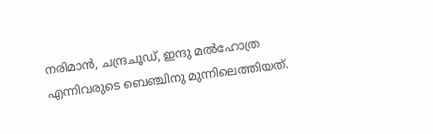നരിമാന്‍, ചന്ദ്രചൂഡ്, ഇന്ദു മല്‍ഹോത്ര എന്നിവരുടെ ബെഞ്ചിനു മുന്നിലെത്തിയത്.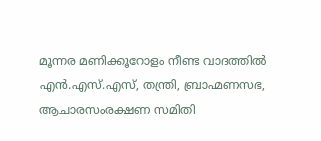മൂന്നര മണിക്കൂറോളം നീണ്ട വാദത്തില്‍ എന്‍.എസ്.എസ്, തന്ത്രി, ബ്രാഹ്മണസഭ, ആചാരസംരക്ഷണ സമിതി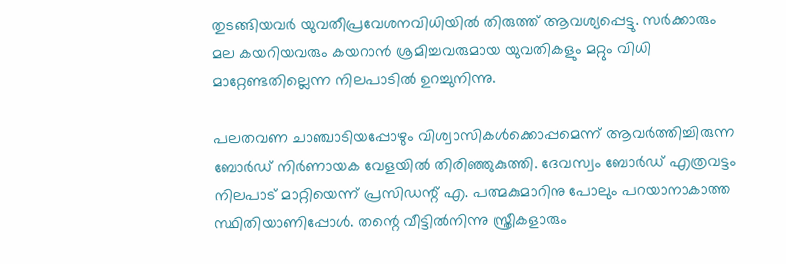തുടങ്ങിയവര്‍ യുവതീപ്രവേശനവിധിയില്‍ തിരുത്ത് ആവശ്യപ്പെട്ടു. സര്‍ക്കാരും മല കയറിയവരും കയറാന്‍ ശ്രമിച്ചവരുമായ യുവതികളും മറ്റും വിധി മാറ്റേണ്ടതില്ലെന്ന നിലപാടില്‍ ഉറച്ചുനിന്നു.

പലതവണ ചാഞ്ചാടിയപ്പോഴും വിശ്വാസികള്‍ക്കൊപ്പമെന്ന് ആവര്‍ത്തിച്ചിരുന്ന ബോര്‍ഡ് നിര്‍ണായക വേളയില്‍ തിരിഞ്ഞുകുത്തി. ദേവസ്വം ബോര്‍ഡ് എത്രവട്ടം നിലപാട് മാറ്റിയെന്ന് പ്രസിഡന്റ് എ. പത്മകുമാറിനു പോലും പറയാനാകാത്ത സ്ഥിതിയാണിപ്പോള്‍. തന്റെ വീട്ടില്‍നിന്നു സ്ത്രീകളാരും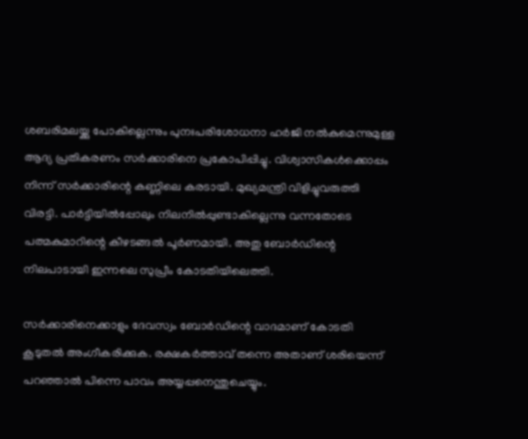ശബരിമലയ്ക്കു പോകില്ലെന്നും പുനഃപരിശോധനാ ഹര്‍ജി നല്‍കുമെന്നുമുള്ള ആദ്യ പ്രതികരണം സര്‍ക്കാരിനെ പ്രകോപിപ്പിച്ചു. വിശ്വാസികള്‍ക്കൊപ്പം നിന്ന് സര്‍ക്കാരിന്റെ കണ്ണിലെ കരടായി. മുഖ്യമന്ത്രി വിളിച്ചുവരുത്തി വിരട്ടി. പാര്‍ട്ടിയില്‍പ്പോലും നിലനില്‍പ്പുണ്ടാകില്ലെന്നു വന്നതോടെ പത്മകുമാറിന്റെ കീഴടങ്ങല്‍ പൂര്‍ണമായി. അതു ബോര്‍ഡിന്റെ നിലപാടായി ഇന്നലെ സുപ്രീം കോടതിയിലെത്തി.

സര്‍ക്കാരിനെക്കാളും ദേവസ്വം ബോര്‍ഡിന്റെ വാദമാണ് കോടതി കൂടുതല്‍ അംഗീകരിക്കുക. രക്ഷകര്‍ത്താവ് തന്നെ അതാണ് ശരിയെന്ന് പറഞ്ഞാല്‍ പിന്നെ പാവം അയ്യപ്പനെന്തുചെയ്യും.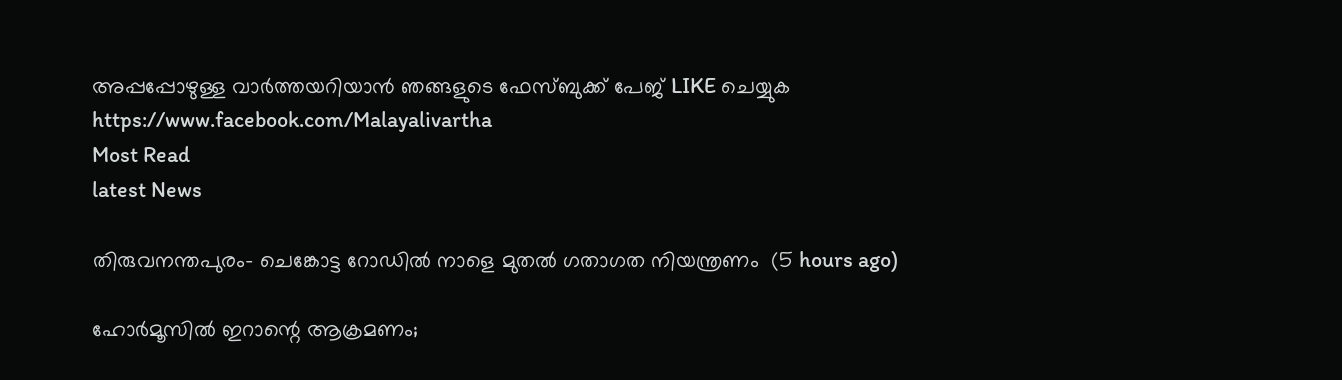അപ്പപ്പോഴുള്ള വാര്‍ത്തയറിയാന്‍ ഞങ്ങളുടെ ഫേസ്‌ബുക്ക്‌ പേജ് LIKE ചെയ്യുക
https://www.facebook.com/Malayalivartha
Most Read
latest News

തിരുവനന്തപുരം- ചെങ്കോട്ട റോഡില്‍ നാളെ മുതല്‍ ഗതാഗത നിയന്ത്രണം  (5 hours ago)

ഹോര്‍മൂസില്‍ ഇറാന്റെ ആക്രമണം;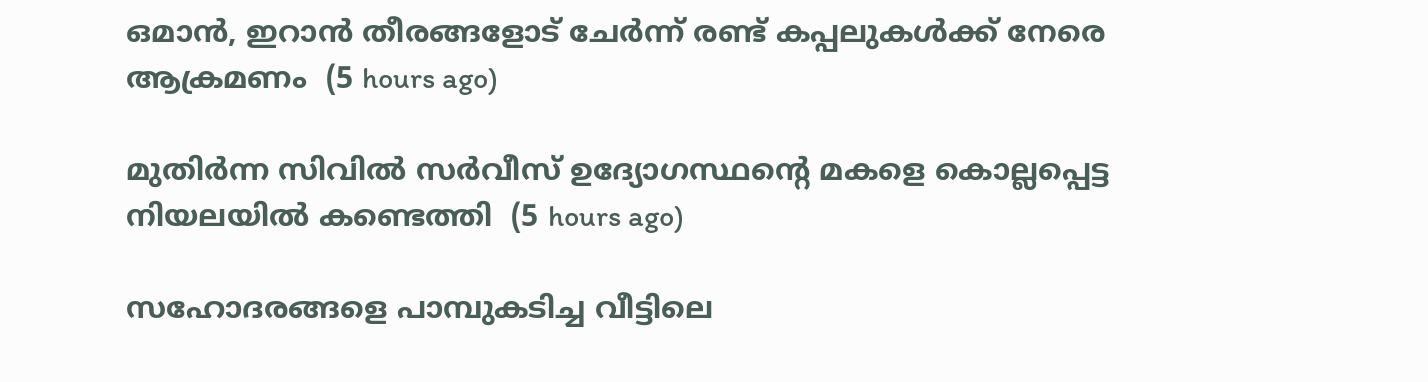ഒമാന്‍, ഇറാന്‍ തീരങ്ങളോട് ചേര്‍ന്ന് രണ്ട് കപ്പലുകള്‍ക്ക് നേരെ ആക്രമണം  (5 hours ago)

മുതിര്‍ന്ന സിവില്‍ സര്‍വീസ് ഉദ്യോഗസ്ഥന്റെ മകളെ കൊല്ലപ്പെട്ട നിയലയില്‍ കണ്ടെത്തി  (5 hours ago)

സഹോദരങ്ങളെ പാമ്പുകടിച്ച വീട്ടിലെ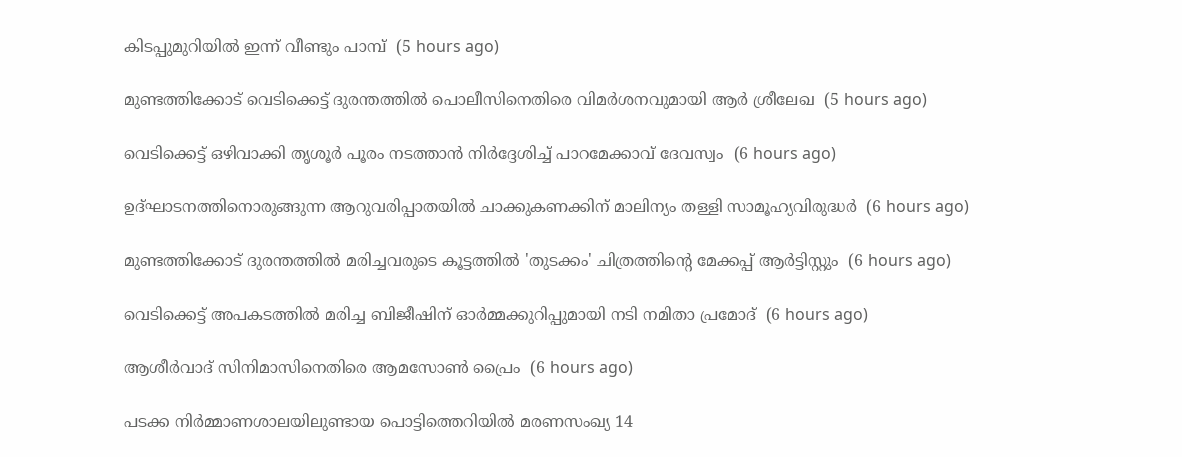കിടപ്പുമുറിയില്‍ ഇന്ന് വീണ്ടും പാമ്പ്  (5 hours ago)

മുണ്ടത്തിക്കോട് വെടിക്കെട്ട് ദുരന്തത്തില്‍ പൊലീസിനെതിരെ വിമര്‍ശനവുമായി ആര്‍ ശ്രീലേഖ  (5 hours ago)

വെടിക്കെട്ട് ഒഴിവാക്കി തൃശൂര്‍ പൂരം നടത്താന്‍ നിര്‍ദ്ദേശിച്ച് പാറമേക്കാവ് ദേവസ്വം  (6 hours ago)

ഉദ്ഘാടനത്തിനൊരുങ്ങുന്ന ആറുവരിപ്പാതയില്‍ ചാക്കുകണക്കിന് മാലിന്യം തള്ളി സാമൂഹ്യവിരുദ്ധര്‍  (6 hours ago)

മുണ്ടത്തിക്കോട് ദുരന്തത്തില്‍ മരിച്ചവരുടെ കൂട്ടത്തില്‍ 'തുടക്കം' ചിത്രത്തിന്റെ മേക്കപ്പ് ആര്‍ട്ടിസ്റ്റും  (6 hours ago)

വെടിക്കെട്ട് അപകടത്തില്‍ മരിച്ച ബിജീഷിന് ഓര്‍മ്മക്കുറിപ്പുമായി നടി നമിതാ പ്രമോദ്  (6 hours ago)

ആശീര്‍വാദ് സിനിമാസിനെതിരെ ആമസോണ്‍ പ്രൈം  (6 hours ago)

പടക്ക നിര്‍മ്മാണശാലയിലുണ്ടായ പൊട്ടിത്തെറിയില്‍ മരണസംഖ്യ 14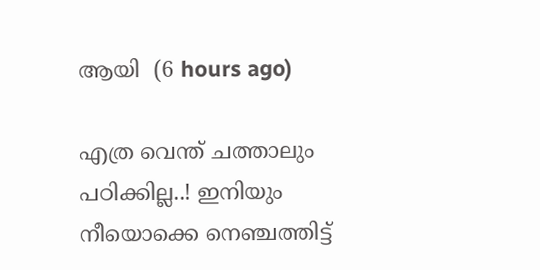ആയി  (6 hours ago)

എത്ര വെന്ത് ചത്താലും പഠിക്കില്ല..! ഇനിയും നീയൊക്കെ നെഞ്ചത്തിട്ട്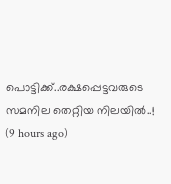പൊട്ടിക്ക്..രക്ഷപ്പെട്ടവരുടെ സമനില തെറ്റിയ നിലയിൽ..!  (9 hours ago)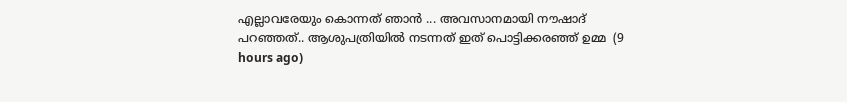എല്ലാവരേയും കൊന്നത് ഞാൻ ... അവസാനമായി നൗഷാദ് പറഞ്ഞത്.. ആശുപത്രിയിൽ നടന്നത് ഇത് പൊട്ടിക്കരഞ്ഞ് ഉമ്മ  (9 hours ago)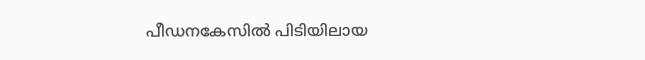പീഡനകേസില്‍ പിടിയിലായ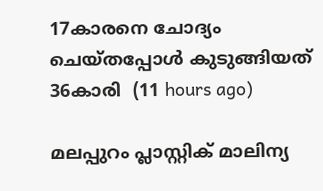17കാരനെ ചോദ്യം ചെയ്തപ്പോള്‍ കുടുങ്ങിയത് 36കാരി  (11 hours ago)

മലപ്പുറം പ്ലാസ്റ്റിക് മാലിന്യ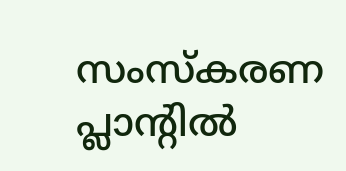സംസ്‌കരണ പ്ലാന്റില്‍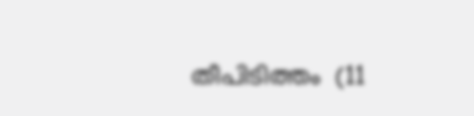തീപിടിത്തം  (11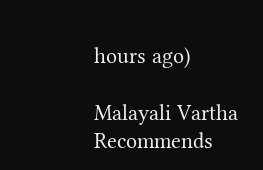hours ago)

Malayali Vartha Recommends